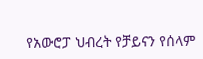የአውሮፓ ህብረት የቻይናን የሰላም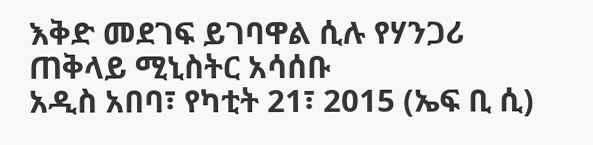እቅድ መደገፍ ይገባዋል ሲሉ የሃንጋሪ ጠቅላይ ሚኒስትር አሳሰቡ
አዲስ አበባ፣ የካቲት 21፣ 2015 (ኤፍ ቢ ሲ)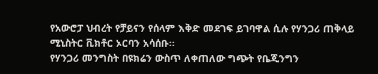የአውሮፓ ህብረት የቻይናን የሰላም እቅድ መደገፍ ይገባዋል ሲሉ የሃንጋሪ ጠቅላይ ሚኒስትር ቪክቶር ኦርባን አሳሰቡ፡፡
የሃንጋሪ መንግስት በዩክሬን ውስጥ ለቀጠለው ግጭት የቤጂንግን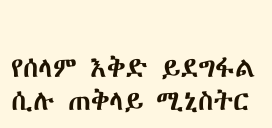የሰላም እቅድ ይደግፋል ሲሉ ጠቅላይ ሚኒስትር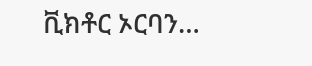ቪክቶር ኦርባን…